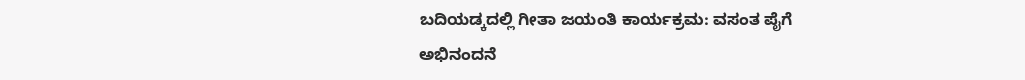ಬದಿಯಡ್ಕದಲ್ಲಿ ಗೀತಾ ಜಯಂತಿ ಕಾರ್ಯಕ್ರಮ: ವಸಂತ ಪೈಗೆ ಅಭಿನಂದನೆ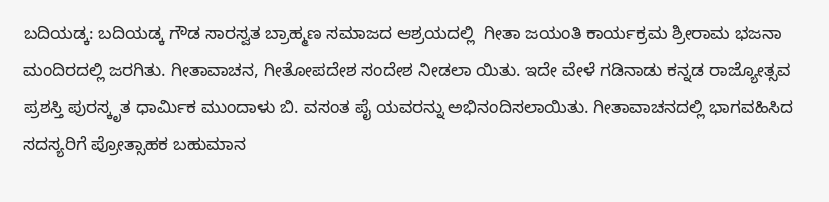ಬದಿಯಡ್ಕ: ಬದಿಯಡ್ಕ ಗೌಡ ಸಾರಸ್ವತ ಬ್ರಾಹ್ಮಣ ಸಮಾಜದ ಆಶ್ರಯದಲ್ಲಿ  ಗೀತಾ ಜಯಂತಿ ಕಾರ್ಯಕ್ರಮ ಶ್ರೀರಾಮ ಭಜನಾ ಮಂದಿರದಲ್ಲಿ ಜರಗಿತು. ಗೀತಾವಾಚನ, ಗೀತೋಪದೇಶ ಸಂದೇಶ ನೀಡಲಾ ಯಿತು. ಇದೇ ವೇಳೆ ಗಡಿನಾಡು ಕನ್ನಡ ರಾಜ್ಯೋತ್ಸವ ಪ್ರಶಸ್ತಿ ಪುರಸ್ಕೃತ ಧಾರ್ಮಿಕ ಮುಂದಾಳು ಬಿ. ವಸಂತ ಪೈ ಯವರನ್ನು ಅಭಿನಂದಿಸಲಾಯಿತು. ಗೀತಾವಾಚನದಲ್ಲಿ ಭಾಗವಹಿಸಿದ ಸದಸ್ಯರಿಗೆ ಪ್ರೋತ್ಸಾಹಕ ಬಹುಮಾನ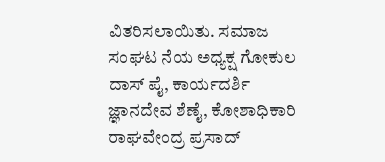ವಿತರಿಸಲಾಯಿತು. ಸಮಾಜ ಸಂಘಟ ನೆಯ ಅಧ್ಯಕ್ಷ ಗೋಕುಲ ದಾಸ್ ಪೈ, ಕಾರ್ಯದರ್ಶಿ ಜ್ಞಾನದೇವ ಶೆಣೈ, ಕೋಶಾಧಿಕಾರಿ ರಾಘವೇಂದ್ರ ಪ್ರಸಾದ್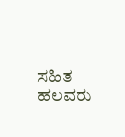ಸಹಿತ ಹಲವರು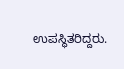ಉಪಸ್ಥಿತರಿದ್ದರು.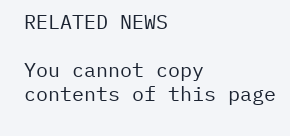RELATED NEWS

You cannot copy contents of this page